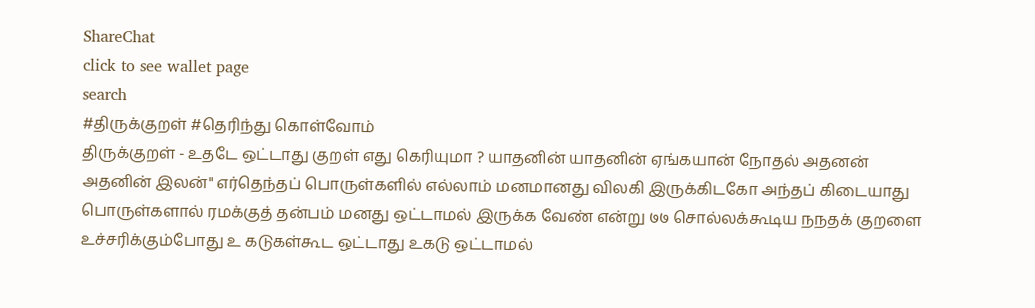ShareChat
click to see wallet page
search
#திருக்குறள் #தெரிந்து கொள்வோம்
திருக்குறள் - உதடே ஒட்டாது குறள் எது கெரியுமா ? யாதனின் யாதனின் ஏங்கயான் நோதல் அதனன் அதனின் இலன்" எர்தெந்தப் பொருள்களில் எல்லாம் மனமானது விலகி இருக்கிடகோ அந்தப் கிடையாது பொருள்களால் ரமக்குத் தன்பம் மனது ஒட்டாமல் இருக்க வேண் என்று ७७ சொல்லக்கூடிய நநதக் குறளை உச்சரிக்கும்போது உ கடுகள்கூட ஒட்டாது உகடு ஒட்டாமல்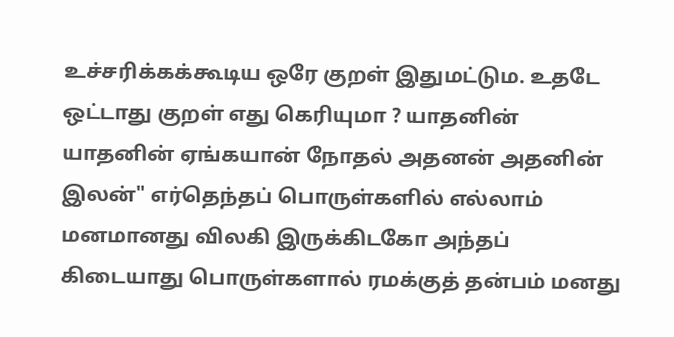உச்சரிக்கக்கூடிய ஒரே குறள் இதுமட்டும. உதடே ஒட்டாது குறள் எது கெரியுமா ? யாதனின் யாதனின் ஏங்கயான் நோதல் அதனன் அதனின் இலன்" எர்தெந்தப் பொருள்களில் எல்லாம் மனமானது விலகி இருக்கிடகோ அந்தப் கிடையாது பொருள்களால் ரமக்குத் தன்பம் மனது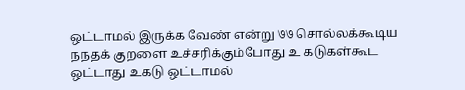ஒட்டாமல் இருக்க வேண் என்று ७७ சொல்லக்கூடிய நநதக் குறளை உச்சரிக்கும்போது உ கடுகள்கூட ஒட்டாது உகடு ஒட்டாமல்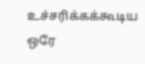உச்சரிக்கக்கூடிய ஒரே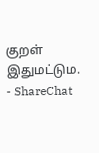குறள் இதுமட்டும. - ShareChat